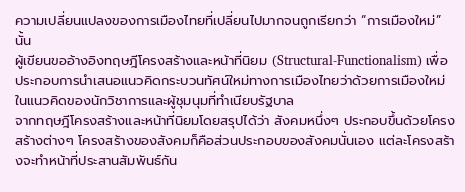ความเปลี่ยนแปลงของการเมืองไทยที่เปลี่ยนไปมากจนถูกเรียกว่า “การเมืองใหม่” นั้น
ผู้เขียนขออ้างอิงทฤษฎีโครงสร้างและหน้าที่นิยม (Structural-Functionalism) เพื่อประกอบการนำเสนอแนวคิดกระบวนทัศน์ใหม่ทางการเมืองไทยว่าด้วยการเมืองใหม่ในแนวคิดของนักวิชาการและผู้ชุมนุมที่ทำเนียบรัฐบาล
จากทฤษฎีโครงสร้างและหน้าที่นิยมโดยสรุปได้ว่า สังคมหนึ่งๆ ประกอบขึ้นด้วยโครงสร้างต่างๆ โครงสร้างของสังคมก็คือส่วนประกอบของสังคมนั่นเอง แต่ละโครงสร้างจะทำหน้าที่ประสานสัมพันธ์กัน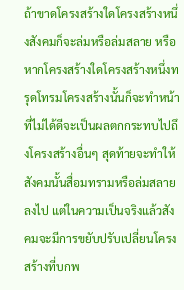ถ้าขาดโครงสร้างใดโครงสร้างหนึ่งสังคมก็จะล่มหรือล่มสลาย หรือหากโครงสร้างใดโครงสร้างหนึ่งทรุดโทรมโครงสร้างนั้นก็จะทำหน้าที่ไม่ได้ดีจะเป็นผลตกกระทบไปถึงโครงสร้างอื่นๆ สุดท้ายจะทำให้สังคมนั้นสื่อมทรามหรือล่มสลายลงไป แต่ในความเป็นจริงแล้วสังคมจะมีการขยับปรับเปลี่ยนโครงสร้างที่บกพ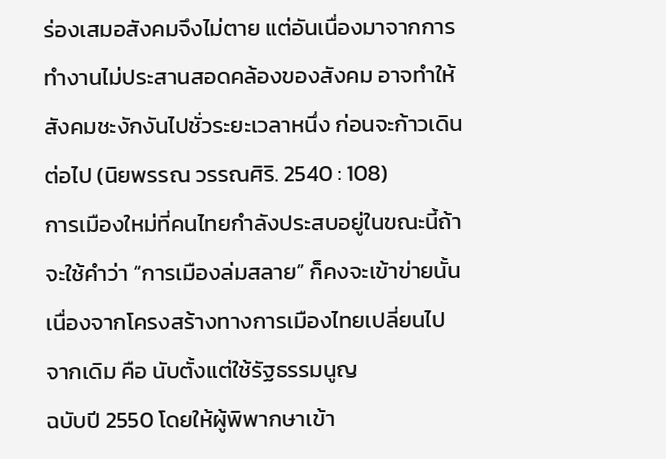ร่องเสมอสังคมจึงไม่ตาย แต่อันเนื่องมาจากการทำงานไม่ประสานสอดคล้องของสังคม อาจทำให้สังคมชะงักงันไปชั่วระยะเวลาหนึ่ง ก่อนจะก้าวเดินต่อไป (นิยพรรณ วรรณศิริ. 2540 : 108)
การเมืองใหม่ที่คนไทยกำลังประสบอยู่ในขณะนี้ถ้าจะใช้คำว่า “การเมืองล่มสลาย” ก็คงจะเข้าข่ายนั้น เนื่องจากโครงสร้างทางการเมืองไทยเปลี่ยนไปจากเดิม คือ นับตั้งแต่ใช้รัฐธรรมนูญ
ฉบับปี 2550 โดยให้ผู้พิพากษาเข้า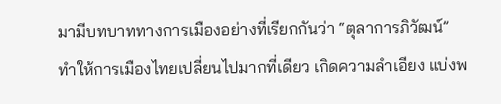มามีบทบาททางการเมืองอย่างที่เรียกกันว่า “ตุลาการภิวัฒน์”
ทำให้การเมืองไทยเปลี่ยนไปมากที่เดียว เกิดความลำเอียง แบ่งพ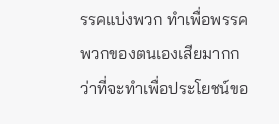รรคแบ่งพวก ทำเพื่อพรรคพวกของตนเองเสียมากกว่าที่จะทำเพื่อประโยชน์ขอ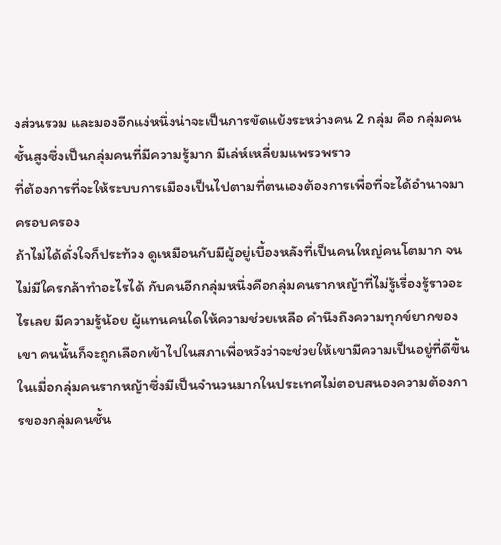งส่วนรวม และมองอีกแง่หนึ่งน่าจะเป็นการขัดแย้งระหว่างคน 2 กลุ่ม คือ กลุ่มคนชั้นสูงซึ่งเป็นกลุ่มคนที่มีความรู้มาก มีเล่ห์เหลี่ยมแพรวพราว
ที่ต้องการที่จะให้ระบบการเมืองเป็นไปตามที่ตนเองต้องการเพื่อที่จะได้อำนาจมาครอบครอง
ถ้าไม่ได้ดั่งใจก็ประท้วง ดูเหมือนกับมีผู้อยู่เบื้องหลังที่เป็นคนใหญ่คนโตมาก จนไม่มีใครกล้าทำอะไรได้ กับคนอีกกลุ่มหนึ่งคือกลุ่มคนรากหญ้าที่ไม่รู้เรื่องรู้ราวอะไรเลย มีความรู้น้อย ผู้แทนคนใดให้ความช่วยเหลือ คำนึงถึงความทุกข์ยากของเขา คนนั้นก็จะถูกเลือกเข้าไปในสภาเพื่อหวังว่าจะช่วยให้เขามีความเป็นอยู่ที่ดีขึ้น ในเมื่อกลุ่มคนรากหญ้าซึ่งมีเป็นจำนวนมากในประเทศไม่ตอบสนองความต้องการของกลุ่มคนชั้น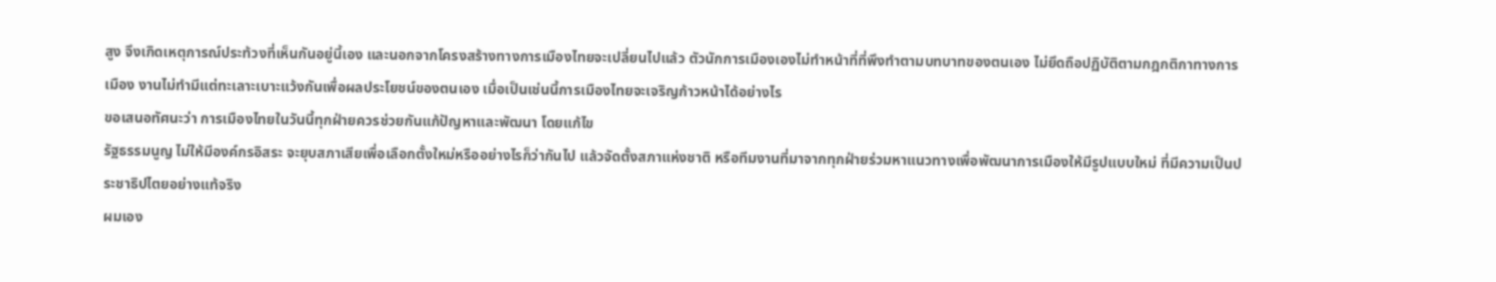สูง จึงเกิดเหตุการณ์ประท้วงที่เห็นกันอยู่นี้เอง และนอกจากโครงสร้างทางการเมืองไทยจะเปลี่ยนไปแล้ว ตัวนักการเมืองเองไม่ทำหน้าที่ที่พึงทำตามบทบาทของตนเอง ไม่ยึดถือปฏิบัติตามกฎกติกาทางการเมือง งานไม่ทำมีแต่ทะเลาะเบาะแว้งกันเพื่อผลประโยชน์ของตนเอง เมื่อเป็นเช่นนี้การเมืองไทยจะเจริญก้าวหน้าได้อย่างไร
ขอเสนอทัศนะว่า การเมืองไทยในวันนี้ทุกฝ่ายควรช่วยกันแก้ปัญหาและพัฒนา โดยแก้ไข
รัฐธรรมนูญ ไม่ให้มีองค์กรอิสระ จะยุบสภาเสียเพื่อเลือกตั้งใหม่หรืออย่างไรก็ว่ากันไป แล้วจัดตั้งสภาแห่งชาติ หรือทีมงานที่มาจากทุกฝ่ายร่วมหาแนวทางเพื่อพัฒนาการเมืองให้มีรูปแบบใหม่ ที่มีความเป็นประชาธิปไตยอย่างแท้จริง
ผมเอง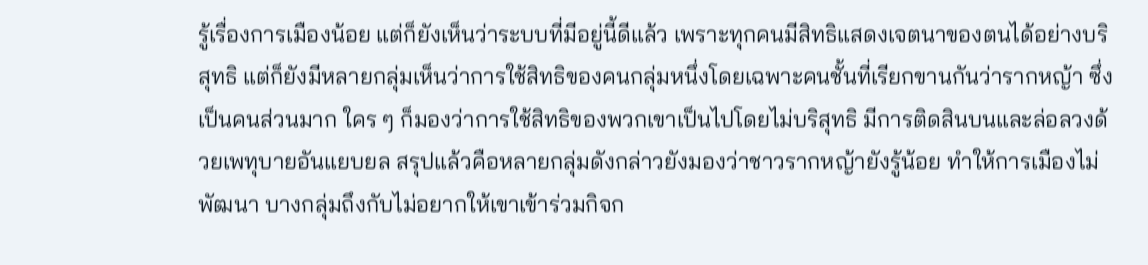รู้เรื่องการเมืองน้อย แต่ก็ยังเห็นว่าระบบที่มีอยู่นี้ดีแล้ว เพราะทุกคนมีสิทธิแสดงเจตนาของตนได้อย่างบริสุทธิ แต่ก็ยังมีหลายกลุ่มเห็นว่าการใช้สิทธิของคนกลุ่มหนึ่งโดยเฉพาะคนชั้นที่เรียกขานกันว่ารากหญ้า ซึ่งเป็นคนส่วนมาก ใคร ๆ ก็มองว่าการใช้สิทธิของพวกเขาเป็นไปโดยไม่บริสุทธิ มีการติดสินบนและล่อลวงด้วยเพทุบายอันแยบยล สรุปแล้วคือหลายกลุ่มดังกล่าวยังมองว่าชาวรากหญ้ายังรู้น้อย ทำให้การเมืองไม่พัฒนา บางกลุ่มถึงกับไม่อยากให้เขาเข้าร่วมกิจก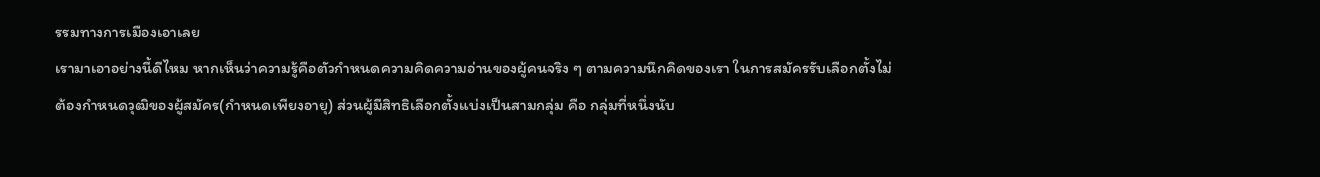รรมทางการเมืองเอาเลย
เรามาเอาอย่างนี้ดีไหม หากเห็นว่าความรู้คือตัวกำหนดความคิดความอ่านของผู้คนจริง ๆ ตามความนึกคิดของเรา ในการสมัครรับเลือกตั้งไม่ต้องกำหนดวุฒิของผู้สมัคร(กำหนดเพียงอายุ) ส่วนผู้มีสิทธิเลือกตั้งแบ่งเป็นสามกลุ่ม คือ กลุ่มที่หนึ่งนับ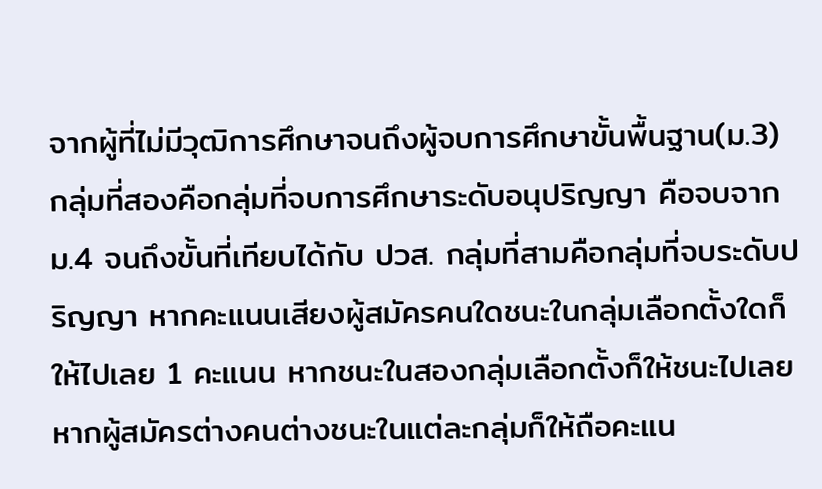จากผู้ที่ไม่มีวุฒิการศึกษาจนถึงผู้จบการศึกษาขั้นพื้นฐาน(ม.3) กลุ่มที่สองคือกลุ่มที่จบการศึกษาระดับอนุปริญญา คือจบจาก ม.4 จนถึงขั้นที่เทียบได้กับ ปวส. กลุ่มที่สามคือกลุ่มที่จบระดับปริญญา หากคะแนนเสียงผู้สมัครคนใดชนะในกลุ่มเลือกตั้งใดก็ให้ไปเลย 1 คะแนน หากชนะในสองกลุ่มเลือกตั้งก็ให้ชนะไปเลย หากผู้สมัครต่างคนต่างชนะในแต่ละกลุ่มก็ให้ถือคะแน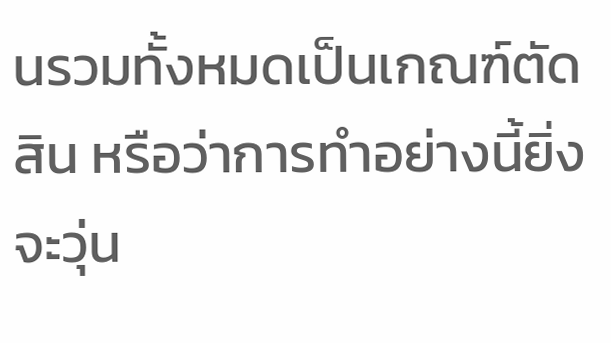นรวมทั้งหมดเป็นเกณฑ์ตัดสิน หรือว่าการทำอย่างนี้ยิ่งจะวุ่น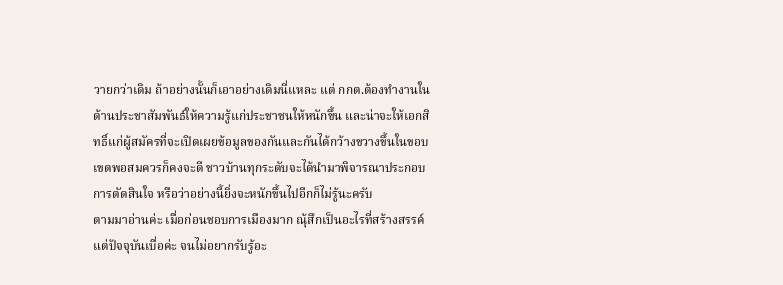วายกว่าเดิม ถ้าอย่างนั้นก็เอาอย่างเดิมนี่แหละ แต่ กกต.ต้องทำงานในด้านประชาสัมพันธ์ให้ความรู้แก่ประชาชนให้หนักขึ้น และน่าจะให้เอกสิทธิ์แก่ผู้สมัครที่จะเปิดเผยข้อมูลของกันและกันได้กว้างขวางขึ้นในขอบเขตพอสมควรก็คงจะดี ชาวบ้านทุกระดับจะได้นำมาพิจารณาประกอบการตัดสินใจ หรือว่าอย่างนี้ยิ่งจะหนักขึ้นไปอีกก็ไม่รู้นะครับ
ตามมาอ่านค่ะ เมื่อก่อนชอบการเมืองมาก ณุ้สึกเป็นอะไรที่สร้างสรรค์ แต่ปัจจุบันเบื่อค่ะ จนไม่อยากรับรู้อะ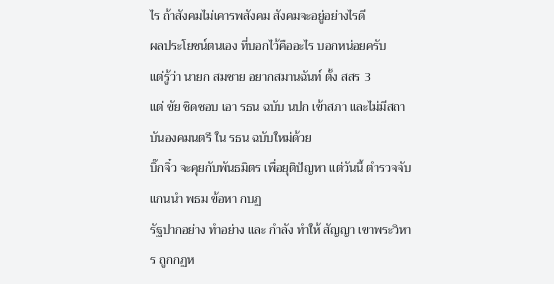ไร ถ้าสังคมไม่เคารพสังคม สังคมจะอยู่อย่างไรดี
ผลประโยชน์ตนเอง ที่บอกไว้คืออะไร บอกหน่อยครับ
แต่รู้ว่า นายก สมชาย อยากสมานฉันท์ ตั้ง สสร 3
แต่ ขัย ชิดชอบ เอา รธน ฉบับ นปก เข้าสภา และไม่มีสถาบันองคมนตรี ใน รธน ฉบับใหม่ด้วย
บิ๊กจิ๋ว จะคุยกับพันธมิตร เพื่อยุติปัญหา แต่วันนี้ ตำรวจจับแกนนำ พธม ข้อหา กบฏ
รัฐปากอย่าง ทำอย่าง และ กำลัง ทำให้ สัญญา เขาพระวิหาร ถูกกฏห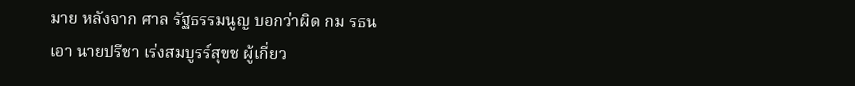มาย หลังจาก ศาล รัฐธรรมนูญ บอกว่าผิด กม รธน
เอา นายปรีชา เร่งสมบูรร์สุขช ผู้เกี่ยว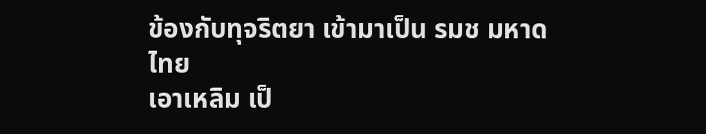ข้องกับทุจริตยา เข้ามาเป็น รมช มหาดไทย
เอาเหลิม เป็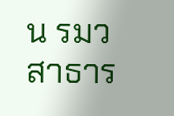น รมว สาธาร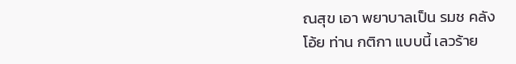ณสุข เอา พยาบาลเป็น รมช คลัง
โอ้ย ท่าน กติกา แบบนี้ เลวร้าย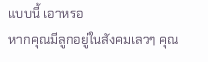แบบนี้ เอาหรอ
หากคุณมีลูกอยู่ในสังคมเลวๆ คุณ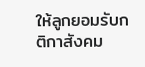ให้ลูกยอมรับกติกาสังคม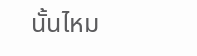นั้นไหม